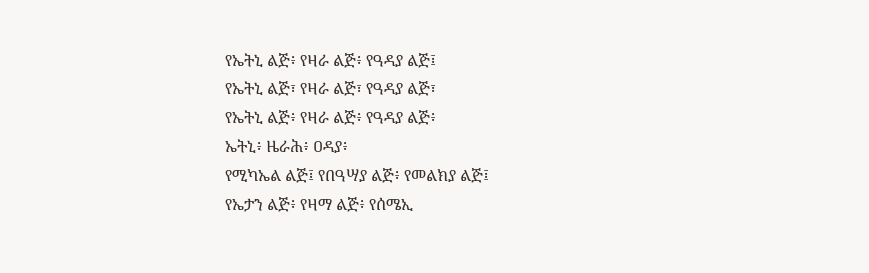የኤትኒ ልጅ፥ የዛራ ልጅ፥ የዓዳያ ልጅ፤
የኤትኒ ልጅ፣ የዛራ ልጅ፣ የዓዳያ ልጅ፣
የኤትኒ ልጅ፥ የዛራ ልጅ፥ የዓዳያ ልጅ፥
ኤትኒ፥ ዜራሕ፥ ዐዳያ፥
የሚካኤል ልጅ፤ የበዓሣያ ልጅ፥ የመልክያ ልጅ፤
የኤታን ልጅ፥ የዛማ ልጅ፥ የሰሜኢ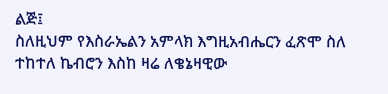ልጅ፤
ስለዚህም የእስራኤልን አምላክ እግዚአብሔርን ፈጽሞ ስለ ተከተለ ኬብሮን እስከ ዛሬ ለቄኔዛዊው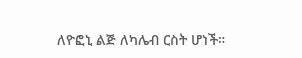ለዮፎኒ ልጅ ለካሌብ ርስት ሆነች።